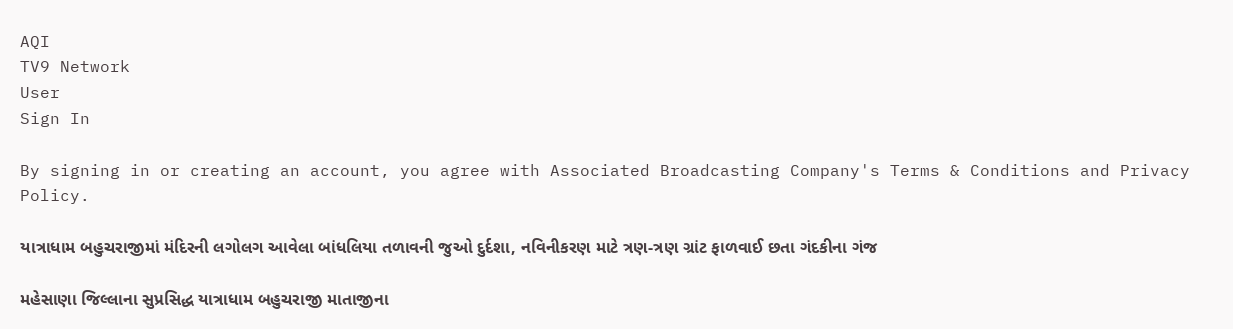AQI
TV9 Network
User
Sign In

By signing in or creating an account, you agree with Associated Broadcasting Company's Terms & Conditions and Privacy Policy.

યાત્રાધામ બહુચરાજીમાં મંદિરની લગોલગ આવેલા બાંધલિયા તળાવની જુઓ દુર્દશા, નવિનીકરણ માટે ત્રણ-ત્રણ ગ્રાંટ ફાળવાઈ છતા ગંદકીના ગંજ

મહેસાણા જિલ્લાના સુપ્રસિદ્ધ યાત્રાધામ બહુચરાજી માતાજીના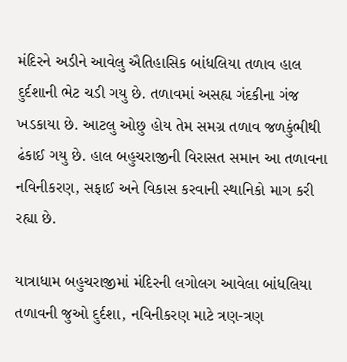મંદિરને અડીને આવેલુ ઐતિહાસિક બાંધલિયા તળાવ હાલ દુર્દશાની ભેટ ચડી ગયુ છે. તળાવમાં અસહ્ય ગંદકીના ગંજ ખડકાયા છે. આટલુ ઓછુ હોય તેમ સમગ્ર તળાવ જળકુંભીથી ઢંકાઈ ગયુ છે. હાલ બહુચરાજીની વિરાસત સમાન આ તળાવના નવિનીકરણ, સફાઈ અને વિકાસ કરવાની સ્થાનિકો માગ કરી રહ્યા છે.

યાત્રાધામ બહુચરાજીમાં મંદિરની લગોલગ આવેલા બાંધલિયા તળાવની જુઓ દુર્દશા, નવિનીકરણ માટે ત્રણ-ત્રણ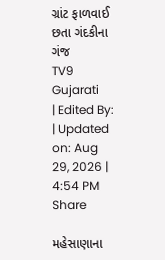ગ્રાંટ ફાળવાઈ છતા ગંદકીના ગંજ
TV9 Gujarati
| Edited By: | Updated on: Aug 29, 2026 | 4:54 PM
Share

મહેસાણાના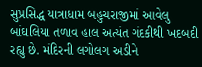સુપ્રસિદ્ધ યાત્રાધામ બહુચરાજીમાં આવેલુ બાંઘલિયા તળાવ હાલ અત્યંત ગંદકીથી ખદબદી રહ્યુ છે. મંદિરની લગોલગ અડીને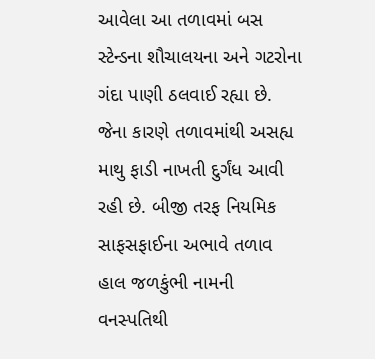આવેલા આ તળાવમાં બસ સ્ટેન્ડના શૌચાલયના અને ગટરોના ગંદા પાણી ઠલવાઈ રહ્યા છે. જેના કારણે તળાવમાંથી અસહ્ય માથુ ફાડી નાખતી દુર્ગંધ આવી રહી છે. બીજી તરફ નિયમિક સાફસફાઈના અભાવે તળાવ હાલ જળકુંભી નામની વનસ્પતિથી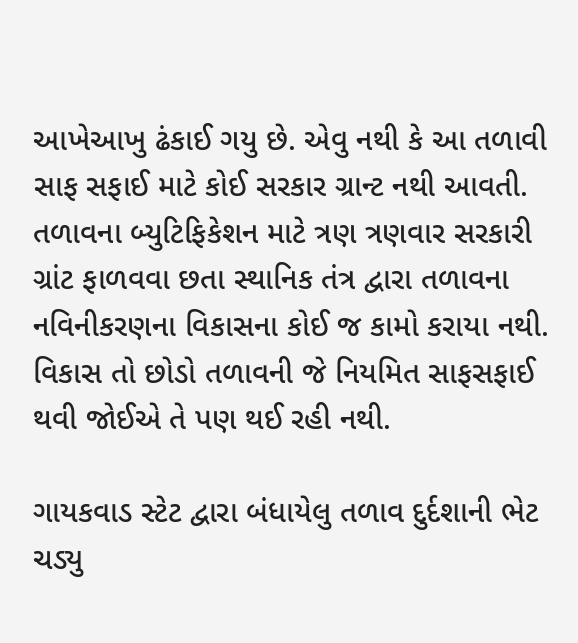આખેઆખુ ઢંકાઈ ગયુ છે. એવુ નથી કે આ તળાવી સાફ સફાઈ માટે કોઈ સરકાર ગ્રાન્ટ નથી આવતી. તળાવના બ્યુટિફિકેશન માટે ત્રણ ત્રણવાર સરકારી ગ્રાંટ ફાળવવા છતા સ્થાનિક તંત્ર દ્વારા તળાવના નવિનીકરણના વિકાસના કોઈ જ કામો કરાયા નથી. વિકાસ તો છોડો તળાવની જે નિયમિત સાફસફાઈ થવી જોઈએ તે પણ થઈ રહી નથી.

ગાયકવાડ સ્ટેટ દ્વારા બંધાયેલુ તળાવ દુર્દશાની ભેટ ચડ્યુ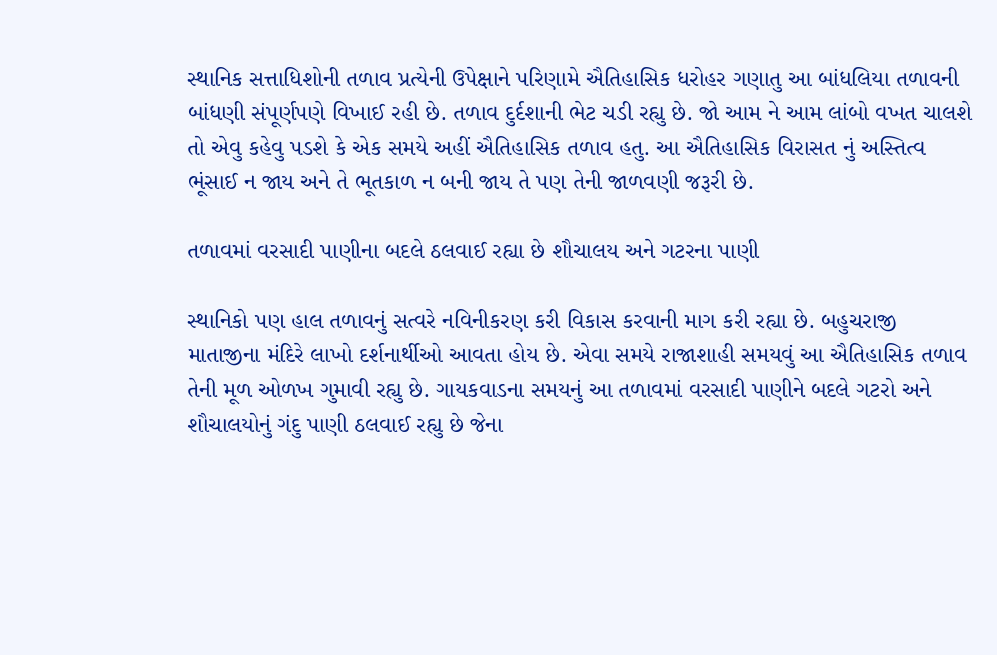સ્થાનિક સત્તાધિશોની તળાવ પ્રત્યેની ઉપેક્ષાને પરિણામે ઐતિહાસિક ધરોહર ગણાતુ આ બાંધલિયા તળાવની બાંધણી સંપૂર્ણપણે વિખાઈ રહી છે. તળાવ દુર્દશાની ભેટ ચડી રહ્યુ છે. જો આમ ને આમ લાંબો વખત ચાલશે તો એવુ કહેવુ પડશે કે એક સમયે અહીં ઐતિહાસિક તળાવ હતુ. આ ઐતિહાસિક વિરાસત નું અસ્તિત્વ ભૂંસાઈ ન જાય અને તે ભૂતકાળ ન બની જાય તે પણ તેની જાળવણી જરૂરી છે.

તળાવમાં વરસાદી પાણીના બદલે ઠલવાઈ રહ્યા છે શૌચાલય અને ગટરના પાણી

સ્થાનિકો પણ હાલ તળાવનું સત્વરે નવિનીકરણ કરી વિકાસ કરવાની માગ કરી રહ્યા છે. બહુચરાજી માતાજીના મંદિરે લાખો દર્શનાર્થીઓ આવતા હોય છે. એવા સમયે રાજાશાહી સમયવું આ ઐતિહાસિક તળાવ તેની મૂળ ઓળખ ગુમાવી રહ્યુ છે. ગાયકવાડના સમયનું આ તળાવમાં વરસાદી પાણીને બદલે ગટરો અને શૌચાલયોનું ગંદુ પાણી ઠલવાઈ રહ્યુ છે જેના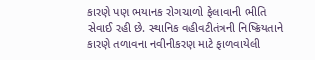કારણે પણ ભયાનક રોગચાળો ફેલાવાની ભીતિ સેવાઈ રહી છે. સ્થાનિક વહીવટીતંત્રની નિષ્ક્રિયતાને કારણે તળાવના નવીનીકરણ માટે ફાળવાયેલી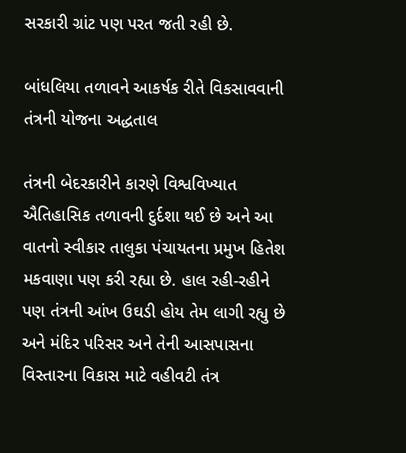સરકારી ગ્રાંટ પણ પરત જતી રહી છે.

બાંધલિયા તળાવને આકર્ષક રીતે વિકસાવવાની તંત્રની યોજના અદ્ધતાલ

તંત્રની બેદરકારીને કારણે વિશ્વવિખ્યાત ઐતિહાસિક તળાવની દુર્દશા થઈ છે અને આ વાતનો સ્વીકાર તાલુકા પંચાયતના પ્રમુખ હિતેશ મકવાણા પણ કરી રહ્યા છે. હાલ રહી-રહીને પણ તંત્રની આંખ ઉઘડી હોય તેમ લાગી રહ્યુ છે અને મંદિર પરિસર અને તેની આસપાસના વિસ્તારના વિકાસ માટે વહીવટી તંત્ર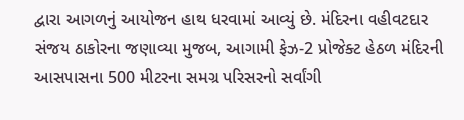દ્વારા આગળનું આયોજન હાથ ધરવામાં આવ્યું છે. મંદિરના વહીવટદાર સંજય ઠાકોરના જણાવ્યા મુજબ, આગામી ફેઝ-2 પ્રોજેક્ટ હેઠળ મંદિરની આસપાસના 500 મીટરના સમગ્ર પરિસરનો સર્વાંગી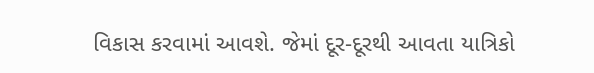વિકાસ કરવામાં આવશે. જેમાં દૂર-દૂરથી આવતા યાત્રિકો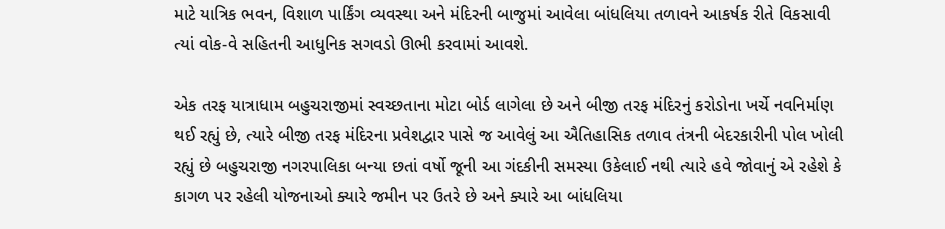માટે યાત્રિક ભવન, વિશાળ પાર્કિંગ વ્યવસ્થા અને મંદિરની બાજુમાં આવેલા બાંધલિયા તળાવને આકર્ષક રીતે વિકસાવી ત્યાં વોક-વે સહિતની આધુનિક સગવડો ઊભી કરવામાં આવશે.

એક તરફ યાત્રાધામ બહુચરાજીમાં સ્વચ્છતાના મોટા બોર્ડ લાગેલા છે અને બીજી તરફ મંદિરનું કરોડોના ખર્ચે નવનિર્માણ થઈ રહ્યું છે, ત્યારે બીજી તરફ મંદિરના પ્રવેશદ્વાર પાસે જ આવેલું આ ઐતિહાસિક તળાવ તંત્રની બેદરકારીની પોલ ખોલી રહ્યું છે બહુચરાજી નગરપાલિકા બન્યા છતાં વર્ષો જૂની આ ગંદકીની સમસ્યા ઉકેલાઈ નથી ત્યારે હવે જોવાનું એ રહેશે કે કાગળ પર રહેલી યોજનાઓ ક્યારે જમીન પર ઉતરે છે અને ક્યારે આ બાંધલિયા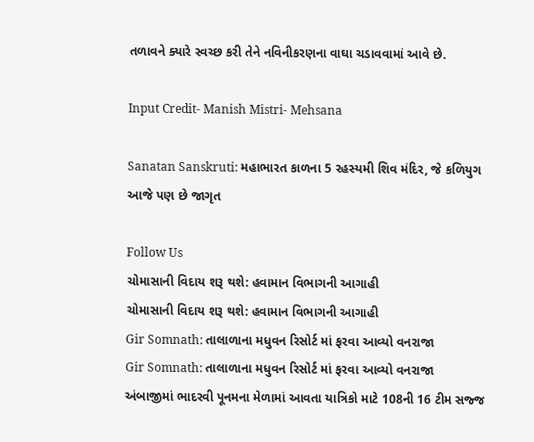તળાવને ક્યારે સ્વચ્છ કરી તેને નવિનીકરણના વાઘા ચડાવવામાં આવે છે.

Input Credit- Manish Mistri- Mehsana

Sanatan Sanskruti: મહાભારત કાળના 5 રહસ્યમી શિવ મંદિર, જે કળિયુગ આજે પણ છે જાગૃત

Follow Us
ચોમાસાની વિદાય શરૂ થશે: હવામાન વિભાગની આગાહી
ચોમાસાની વિદાય શરૂ થશે: હવામાન વિભાગની આગાહી
Gir Somnath: તાલાળાના મધુવન રિસોર્ટ માં ફરવા આવ્યો વનરાજા
Gir Somnath: તાલાળાના મધુવન રિસોર્ટ માં ફરવા આવ્યો વનરાજા
અંબાજીમાં ભાદરવી પૂનમના મેળામાં આવતા યાત્રિકો માટે 108ની 16 ટીમ સજ્જ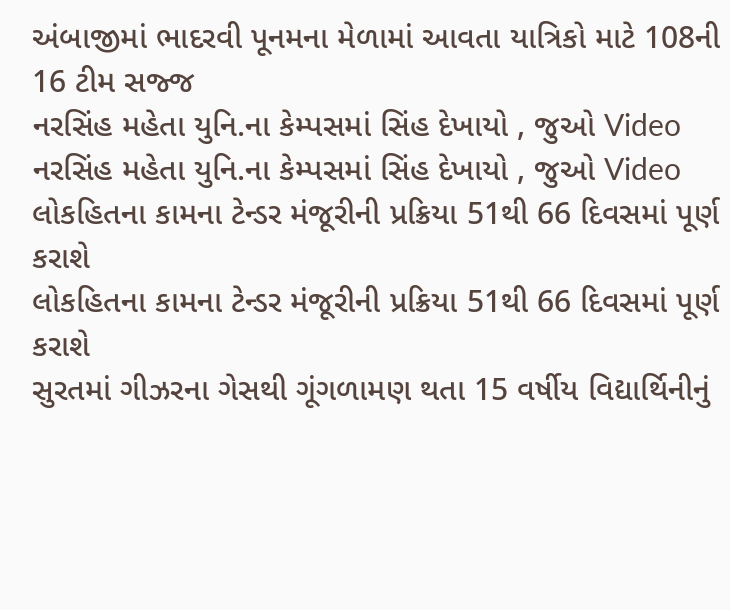અંબાજીમાં ભાદરવી પૂનમના મેળામાં આવતા યાત્રિકો માટે 108ની 16 ટીમ સજ્જ
નરસિંહ મહેતા યુનિ.ના કેમ્પસમાં સિંહ દેખાયો , જુઓ Video
નરસિંહ મહેતા યુનિ.ના કેમ્પસમાં સિંહ દેખાયો , જુઓ Video
લોકહિતના કામના ટેન્ડર મંજૂરીની પ્રક્રિયા 51થી 66 દિવસમાં પૂર્ણ કરાશે
લોકહિતના કામના ટેન્ડર મંજૂરીની પ્રક્રિયા 51થી 66 દિવસમાં પૂર્ણ કરાશે
સુરતમાં ગીઝરના ગેસથી ગૂંગળામણ થતા 15 વર્ષીય વિદ્યાર્થિનીનું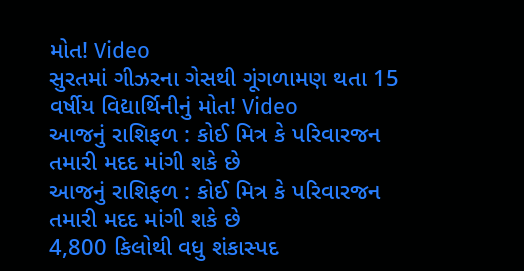મોત! Video
સુરતમાં ગીઝરના ગેસથી ગૂંગળામણ થતા 15 વર્ષીય વિદ્યાર્થિનીનું મોત! Video
આજનું રાશિફળ : કોઈ મિત્ર કે પરિવારજન તમારી મદદ માંગી શકે છે
આજનું રાશિફળ : કોઈ મિત્ર કે પરિવારજન તમારી મદદ માંગી શકે છે
4,800 કિલોથી વધુ શંકાસ્પદ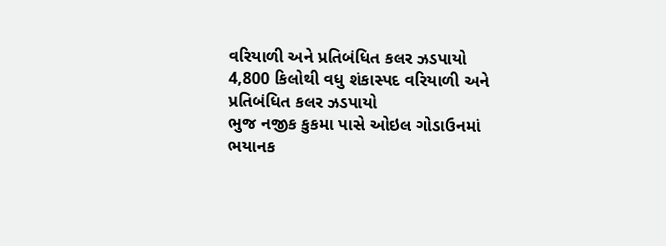વરિયાળી અને પ્રતિબંધિત કલર ઝડપાયો
4,800 કિલોથી વધુ શંકાસ્પદ વરિયાળી અને પ્રતિબંધિત કલર ઝડપાયો
ભુજ નજીક કુકમા પાસે ઓઇલ ગોડાઉનમાં ભયાનક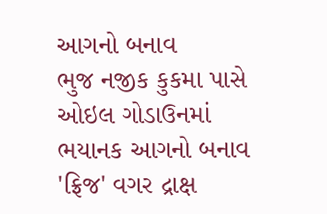આગનો બનાવ
ભુજ નજીક કુકમા પાસે ઓઇલ ગોડાઉનમાં ભયાનક આગનો બનાવ
'ફ્રિજ' વગર દ્રાક્ષ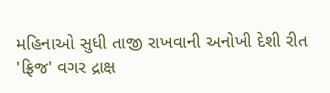મહિનાઓ સુધી તાજી રાખવાની અનોખી દેશી રીત
'ફ્રિજ' વગર દ્રાક્ષ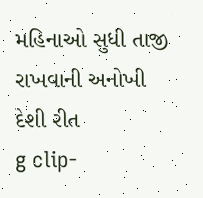મહિનાઓ સુધી તાજી રાખવાની અનોખી દેશી રીત
g clip-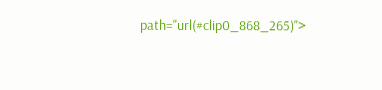path="url(#clip0_868_265)">